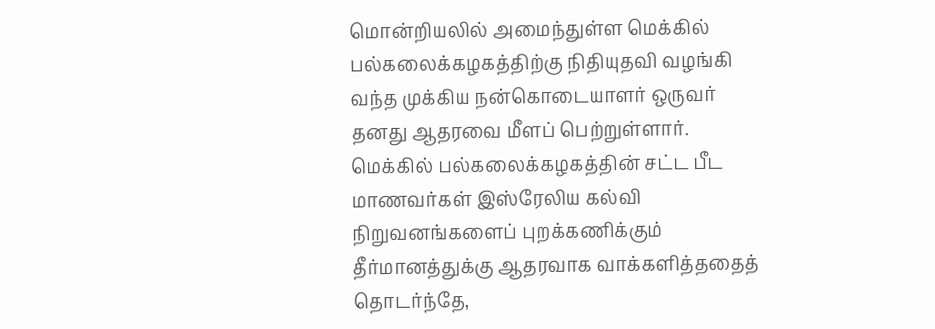மொன்றியலில் அமைந்துள்ள மெக்கில் பல்கலைக்கழகத்திற்கு நிதியுதவி வழங்கி வந்த முக்கிய நன்கொடையாளர் ஒருவர் தனது ஆதரவை மீளப் பெற்றுள்ளார். மெக்கில் பல்கலைக்கழகத்தின் சட்ட பீட மாணவர்கள் இஸ்ரேலிய கல்வி நிறுவனங்களைப் புறக்கணிக்கும் தீர்மானத்துக்கு ஆதரவாக வாக்களித்ததைத் தொடர்ந்தே,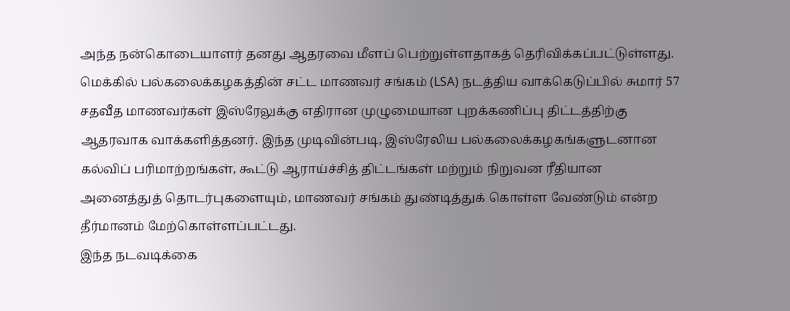அந்த நன்கொடையாளர் தனது ஆதரவை மீளப் பெற்றுள்ளதாகத் தெரிவிக்கப்பட்டுள்ளது.
மெக்கில் பல்கலைக்கழகத்தின் சட்ட மாணவர் சங்கம் (LSA) நடத்திய வாக்கெடுப்பில் சுமார் 57 சதவீத மாணவர்கள் இஸ்ரேலுக்கு எதிரான முழுமையான புறக்கணிப்பு திட்டத்திற்கு ஆதரவாக வாக்களித்தனர். இந்த முடிவின்படி, இஸ்ரேலிய பல்கலைக்கழகங்களுடனான கல்விப் பரிமாற்றங்கள், கூட்டு ஆராய்ச்சித் திட்டங்கள் மற்றும் நிறுவன ரீதியான அனைத்துத் தொடர்புகளையும், மாணவர் சங்கம் துண்டித்துக் கொள்ள வேண்டும் என்ற தீர்மானம் மேற்கொள்ளப்பட்டது.
இந்த நடவடிக்கை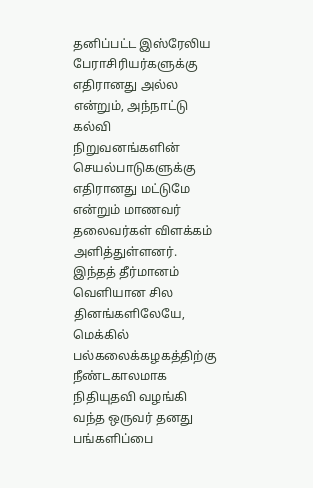தனிப்பட்ட இஸ்ரேலிய பேராசிரியர்களுக்கு எதிரானது அல்ல என்றும், அந்நாட்டு கல்வி நிறுவனங்களின் செயல்பாடுகளுக்கு எதிரானது மட்டுமே என்றும் மாணவர் தலைவர்கள் விளக்கம் அளித்துள்ளனர்.
இந்தத் தீர்மானம் வெளியான சில தினங்களிலேயே, மெக்கில் பல்கலைக்கழகத்திற்கு நீண்டகாலமாக நிதியுதவி வழங்கி வந்த ஒருவர் தனது பங்களிப்பை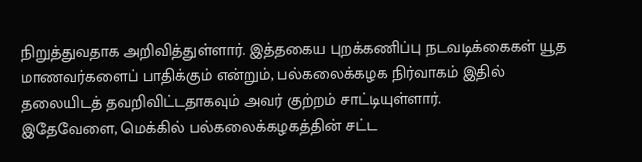நிறுத்துவதாக அறிவித்துள்ளார். இத்தகைய புறக்கணிப்பு நடவடிக்கைகள் யூத மாணவர்களைப் பாதிக்கும் என்றும், பல்கலைக்கழக நிர்வாகம் இதில் தலையிடத் தவறிவிட்டதாகவும் அவர் குற்றம் சாட்டியுள்ளார்.
இதேவேளை, மெக்கில் பல்கலைக்கழகத்தின் சட்ட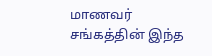மாணவர் சங்கத்தின் இந்த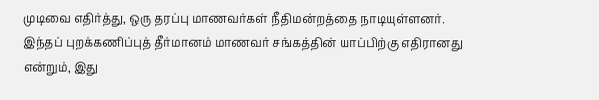முடிவை எதிர்த்து, ஒரு தரப்பு மாணவர்கள் நீதிமன்றத்தை நாடியுள்ளனர். இந்தப் புறக்கணிப்புத் தீர்மானம் மாணவர் சங்கத்தின் யாப்பிற்கு எதிரானது என்றும், இது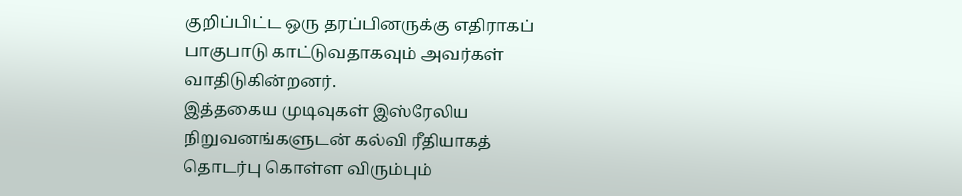குறிப்பிட்ட ஒரு தரப்பினருக்கு எதிராகப் பாகுபாடு காட்டுவதாகவும் அவர்கள் வாதிடுகின்றனர்.
இத்தகைய முடிவுகள் இஸ்ரேலிய நிறுவனங்களுடன் கல்வி ரீதியாகத் தொடர்பு கொள்ள விரும்பும்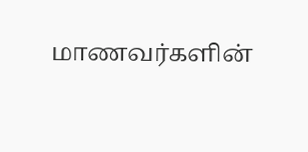மாணவர்களின்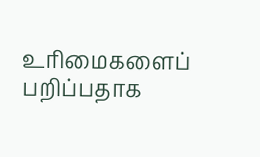உரிமைகளைப் பறிப்பதாக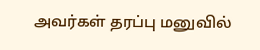அவர்கள் தரப்பு மனுவில்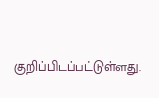குறிப்பிடப்பட்டுள்ளது.